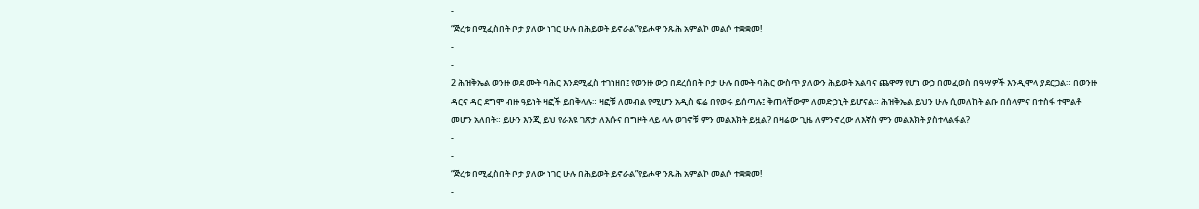-
“ጅረቱ በሚፈስበት ቦታ ያለው ነገር ሁሉ በሕይወት ይኖራል”የይሖዋ ንጹሕ አምልኮ መልሶ ተቋቋመ!
-
-
2 ሕዝቅኤል ወንዙ ወደ ሙት ባሕር እንደሚፈስ ተገነዘበ፤ የወንዙ ውኃ በደረሰበት ቦታ ሁሉ በሙት ባሕር ውስጥ ያለውን ሕይወት አልባና ጨዋማ የሆነ ውኃ በመፈወስ በዓሣዎች እንዲሞላ ያደርጋል። በወንዙ ዳርና ዳር ደግሞ ብዙ ዓይነት ዛፎች ይበቅላሉ። ዛፎቹ ለመብል የሚሆን አዲስ ፍሬ በየወሩ ይሰጣሉ፤ ቅጠላቸውም ለመድኃኒት ይሆናል። ሕዝቅኤል ይህን ሁሉ ሲመለከት ልቡ በሰላምና በተስፋ ተሞልቶ መሆን አለበት። ይሁን እንጂ ይህ የራእዩ ገጽታ ለእሱና በግዞት ላይ ላሉ ወገኖቹ ምን መልእክት ይዟል? በዛሬው ጊዜ ለምንኖረው ለእኛስ ምን መልእክት ያስተላልፋል?
-
-
“ጅረቱ በሚፈስበት ቦታ ያለው ነገር ሁሉ በሕይወት ይኖራል”የይሖዋ ንጹሕ አምልኮ መልሶ ተቋቋመ!
-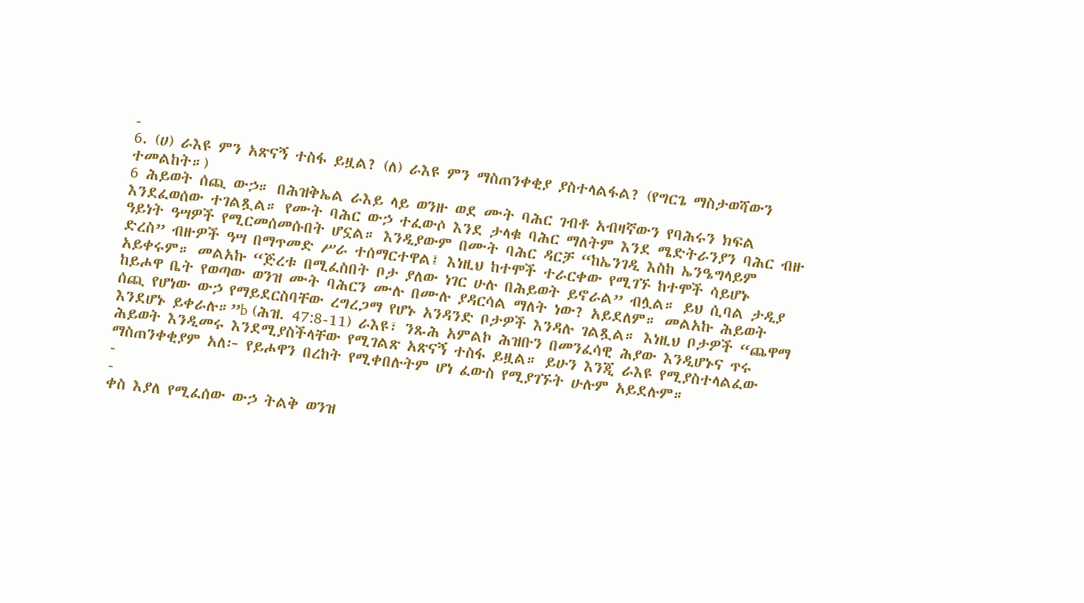-
6. (ሀ) ራእዩ ምን አጽናኝ ተስፋ ይዟል? (ለ) ራእዩ ምን ማስጠንቀቂያ ያስተላልፋል? (የግርጌ ማስታወሻውን ተመልከት።)
6 ሕይወት ሰጪ ውኃ። በሕዝቅኤል ራእይ ላይ ወንዙ ወደ ሙት ባሕር ገብቶ አብዛኛውን የባሕሩን ክፍል እንደፈወሰው ተገልጿል። የሙት ባሕር ውኃ ተፈውሶ እንደ ታላቁ ባሕር ማለትም እንደ ሜድትራንያን ባሕር ብዙ ዓይነት ዓሣዎች የሚርመሰመሱበት ሆኗል። እንዲያውም በሙት ባሕር ዳርቻ “ከኤንገዲ እስከ ኤንዔግላይም ድረስ” ብዙዎች ዓሣ በማጥመድ ሥራ ተሰማርተዋል፤ እነዚህ ከተሞች ተራርቀው የሚገኙ ከተሞች ሳይሆኑ አይቀሩም። መልአኩ “ጅረቱ በሚፈስበት ቦታ ያለው ነገር ሁሉ በሕይወት ይኖራል” ብሏል። ይህ ሲባል ታዲያ ከይሖዋ ቤት የወጣው ወንዝ ሙት ባሕርን ሙሉ በሙሉ ያዳርሳል ማለት ነው? አይደለም። መልአኩ ሕይወት ሰጪ የሆነው ውኃ የማይደርስባቸው ረግረጋማ የሆኑ አንዳንድ ቦታዎች እንዳሉ ገልጿል። እነዚህ ቦታዎች “ጨዋማ እንደሆኑ ይቀራሉ።”b (ሕዝ. 47:8-11) ራእዩ፣ ንጹሕ አምልኮ ሕዝቡን በመንፈሳዊ ሕያው እንዲሆኑና ጥሩ ሕይወት እንዲመሩ እንደሚያስችላቸው የሚገልጽ አጽናኝ ተስፋ ይዟል። ይሁን እንጂ ራእዩ የሚያስተላልፈው ማስጠንቀቂያም አለ፦ የይሖዋን በረከት የሚቀበሉትም ሆነ ፈውስ የሚያገኙት ሁሉም አይደሉም።
-
-
ቀስ እያለ የሚፈሰው ውኃ ትልቅ ወንዝ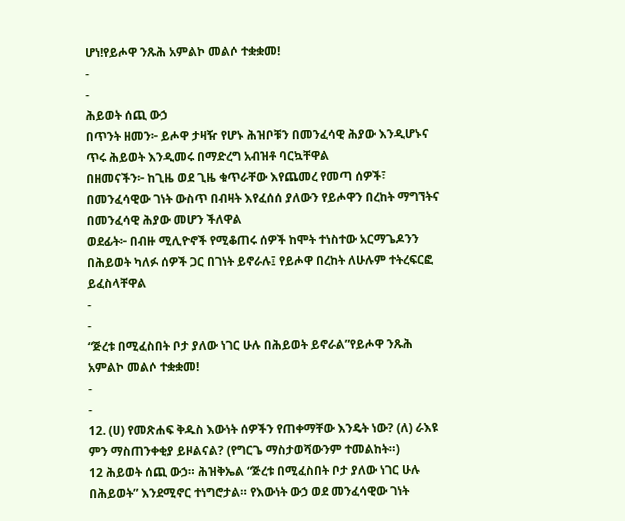ሆነ!የይሖዋ ንጹሕ አምልኮ መልሶ ተቋቋመ!
-
-
ሕይወት ሰጪ ውኃ
በጥንት ዘመን፦ ይሖዋ ታዛዥ የሆኑ ሕዝቦቹን በመንፈሳዊ ሕያው እንዲሆኑና ጥሩ ሕይወት እንዲመሩ በማድረግ አብዝቶ ባርኳቸዋል
በዘመናችን፦ ከጊዜ ወደ ጊዜ ቁጥራቸው እየጨመረ የመጣ ሰዎች፣ በመንፈሳዊው ገነት ውስጥ በብዛት እየፈሰሰ ያለውን የይሖዋን በረከት ማግኘትና በመንፈሳዊ ሕያው መሆን ችለዋል
ወደፊት፦ በብዙ ሚሊዮኖች የሚቆጠሩ ሰዎች ከሞት ተነስተው አርማጌዶንን በሕይወት ካለፉ ሰዎች ጋር በገነት ይኖራሉ፤ የይሖዋ በረከት ለሁሉም ተትረፍርፎ ይፈስላቸዋል
-
-
“ጅረቱ በሚፈስበት ቦታ ያለው ነገር ሁሉ በሕይወት ይኖራል”የይሖዋ ንጹሕ አምልኮ መልሶ ተቋቋመ!
-
-
12. (ሀ) የመጽሐፍ ቅዱስ እውነት ሰዎችን የጠቀማቸው እንዴት ነው? (ለ) ራእዩ ምን ማስጠንቀቂያ ይዞልናል? (የግርጌ ማስታወሻውንም ተመልከት።)
12 ሕይወት ሰጪ ውኃ። ሕዝቅኤል “ጅረቱ በሚፈስበት ቦታ ያለው ነገር ሁሉ በሕይወት” እንደሚኖር ተነግሮታል። የእውነት ውኃ ወደ መንፈሳዊው ገነት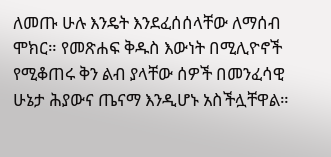ለመጡ ሁሉ እንዴት እንደፈሰሰላቸው ለማሰብ ሞክር። የመጽሐፍ ቅዱስ እውነት በሚሊዮኖች የሚቆጠሩ ቅን ልብ ያላቸው ሰዎች በመንፈሳዊ ሁኔታ ሕያውና ጤናማ እንዲሆኑ አስችሏቸዋል።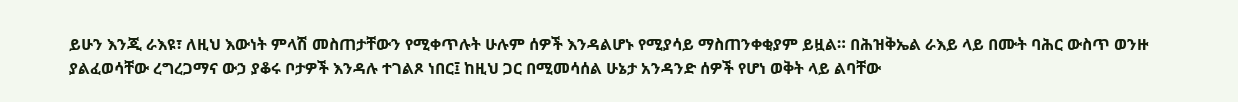ይሁን እንጂ ራእዩ፣ ለዚህ እውነት ምላሽ መስጠታቸውን የሚቀጥሉት ሁሉም ሰዎች እንዳልሆኑ የሚያሳይ ማስጠንቀቂያም ይዟል። በሕዝቅኤል ራእይ ላይ በሙት ባሕር ውስጥ ወንዙ ያልፈወሳቸው ረግረጋማና ውኃ ያቆሩ ቦታዎች እንዳሉ ተገልጾ ነበር፤ ከዚህ ጋር በሚመሳሰል ሁኔታ አንዳንድ ሰዎች የሆነ ወቅት ላይ ልባቸው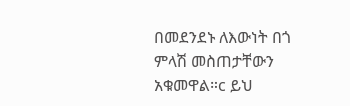በመደንደኑ ለእውነት በጎ ምላሽ መስጠታቸውን አቁመዋል።c ይህ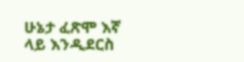ሁኔታ ፈጽሞ እኛ ላይ እንዲደርስ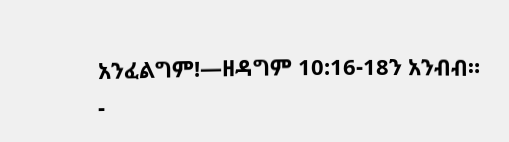አንፈልግም!—ዘዳግም 10:16-18ን አንብብ።
-